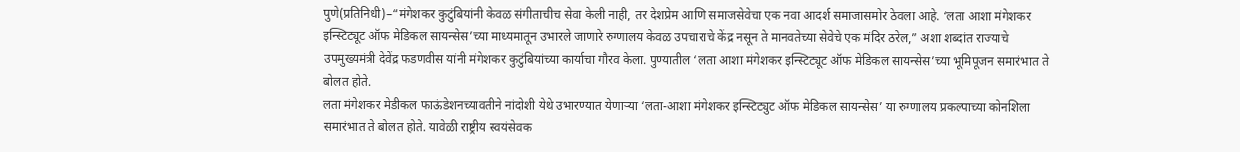पुणे(प्रतिनिधी)–“मंगेशकर कुटुंबियांनी केवळ संगीताचीच सेवा केली नाही, तर देशप्रेम आणि समाजसेवेचा एक नवा आदर्श समाजासमोर ठेवला आहे. ‘लता आशा मंगेशकर इन्स्टिट्यूट ऑफ मेडिकल सायन्सेस’च्या माध्यमातून उभारले जाणारे रुग्णालय केवळ उपचाराचे केंद्र नसून ते मानवतेच्या सेवेचे एक मंदिर ठरेल,” अशा शब्दांत राज्याचे उपमुख्यमंत्री देवेंद्र फडणवीस यांनी मंगेशकर कुटुंबियांच्या कार्याचा गौरव केला. पुण्यातील ‘लता आशा मंगेशकर इन्स्टिट्यूट ऑफ मेडिकल सायन्सेस’च्या भूमिपूजन समारंभात ते बोलत होते.
लता मंगेशकर मेडीकल फाऊंडेशनच्यावतीने नांदोशी येथे उभारण्यात येणाऱ्या ‘लता-आशा मंगेशकर इन्स्टिट्युट ऑफ मेडिकल सायन्सेस’ या रुग्णालय प्रकल्पाच्या कोनशिला समारंभात ते बोलत होते. यावेळी राष्ट्रीय स्वयंसेवक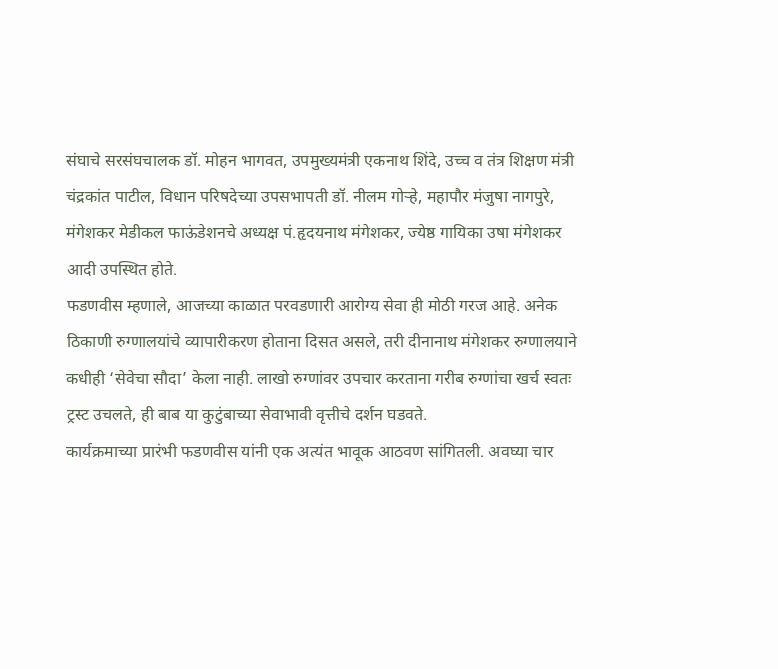संघाचे सरसंघचालक डॉ. मोहन भागवत, उपमुख्यमंत्री एकनाथ शिंदे, उच्च व तंत्र शिक्षण मंत्री चंद्रकांत पाटील, विधान परिषदेच्या उपसभापती डॉ. नीलम गोऱ्हे, महापौर मंजुषा नागपुरे, मंगेशकर मेडीकल फाऊंडेशनचे अध्यक्ष पं.हृदयनाथ मंगेशकर, ज्येष्ठ गायिका उषा मंगेशकर आदी उपस्थित होते.
फडणवीस म्हणाले, आजच्या काळात परवडणारी आरोग्य सेवा ही मोठी गरज आहे. अनेक ठिकाणी रुग्णालयांचे व्यापारीकरण होताना दिसत असले, तरी दीनानाथ मंगेशकर रुग्णालयाने कधीही ‘सेवेचा सौदा’ केला नाही. लाखो रुग्णांवर उपचार करताना गरीब रुग्णांचा खर्च स्वतः ट्रस्ट उचलते, ही बाब या कुटुंबाच्या सेवाभावी वृत्तीचे दर्शन घडवते.
कार्यक्रमाच्या प्रारंभी फडणवीस यांनी एक अत्यंत भावूक आठवण सांगितली. अवघ्या चार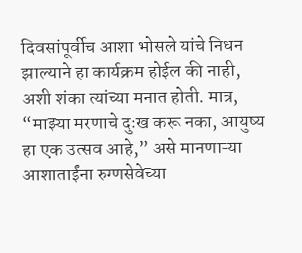दिवसांपूर्वीच आशा भोसले यांचे निधन झाल्याने हा कार्यक्रम होईल की नाही, अशी शंका त्यांच्या मनात होती. मात्र, “माझ्या मरणाचे दुःख करू नका, आयुष्य हा एक उत्सव आहे,” असे मानणाऱ्या आशाताईंना रुग्णसेवेच्या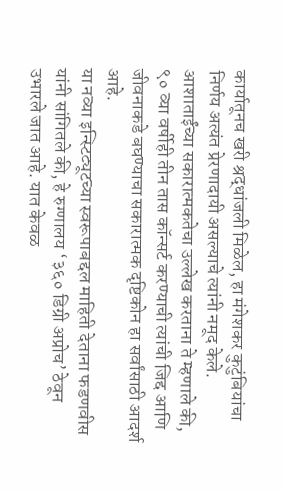कार्यातूनच खरी श्रद्धांजली मिळेल, हा मंगेशकर कुटुंबियांचा निर्णय अत्यंत प्रेरणादायी असल्याचे त्यांनी नमूद केले. आशाताईंच्या सकारात्मकतेचा उल्लेख करताना ते म्हणाले की, ९० व्या वर्षीही तीन तास कॉन्सर्ट करण्याची त्यांची जिद्द आणि जीवनाकडे बघण्याचा सकारात्मक दृष्टिकोन हा सर्वांसाठी आदर्श आहे.
या नव्या इन्स्टिट्यूटच्या स्वरूपाबद्दल माहिती देताना फडणवीस यांनी सांगितले की, हे रुग्णालय ‘३६० डिग्री अप्रोच’ ठेवून उभारले जात आहे. यात केवळ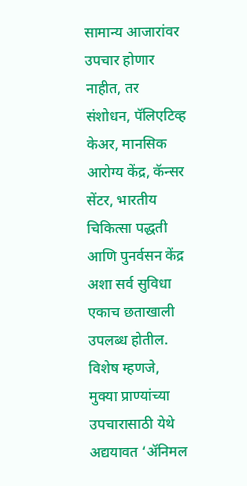सामान्य आजारांवर उपचार होणार नाहीत, तर संशोधन, पॅलिएटिव्ह केअर, मानसिक आरोग्य केंद्र, कॅन्सर सेंटर, भारतीय चिकित्सा पद्धती आणि पुनर्वसन केंद्र अशा सर्व सुविधा एकाच छताखाली उपलब्ध होतील. विशेष म्हणजे, मुक्या प्राण्यांच्या उपचारासाठी येथे अद्ययावत ‘ॲनिमल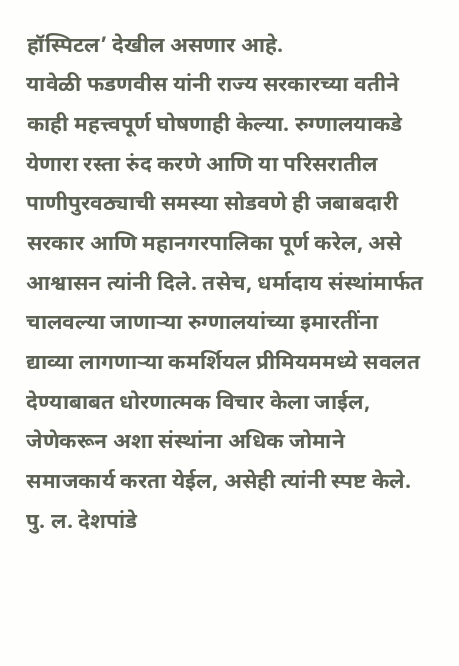हॉस्पिटल’ देखील असणार आहे.
यावेळी फडणवीस यांनी राज्य सरकारच्या वतीने काही महत्त्वपूर्ण घोषणाही केल्या. रुग्णालयाकडे येणारा रस्ता रुंद करणे आणि या परिसरातील पाणीपुरवठ्याची समस्या सोडवणे ही जबाबदारी सरकार आणि महानगरपालिका पूर्ण करेल, असे आश्वासन त्यांनी दिले. तसेच, धर्मादाय संस्थांमार्फत चालवल्या जाणाऱ्या रुग्णालयांच्या इमारतींना द्याव्या लागणाऱ्या कमर्शियल प्रीमियममध्ये सवलत देण्याबाबत धोरणात्मक विचार केला जाईल, जेणेकरून अशा संस्थांना अधिक जोमाने समाजकार्य करता येईल, असेही त्यांनी स्पष्ट केले. पु. ल. देशपांडे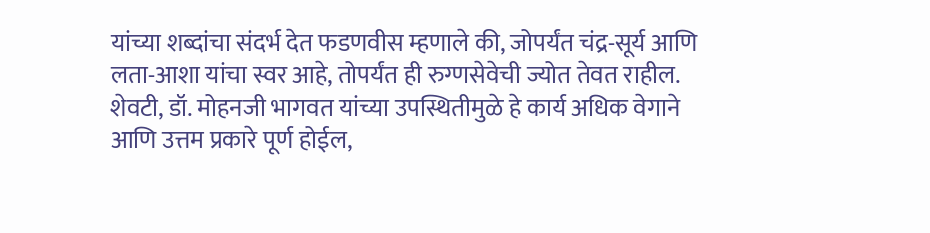यांच्या शब्दांचा संदर्भ देत फडणवीस म्हणाले की, जोपर्यंत चंद्र-सूर्य आणि लता-आशा यांचा स्वर आहे, तोपर्यंत ही रुग्णसेवेची ज्योत तेवत राहील. शेवटी, डॉ. मोहनजी भागवत यांच्या उपस्थितीमुळे हे कार्य अधिक वेगाने आणि उत्तम प्रकारे पूर्ण होईल,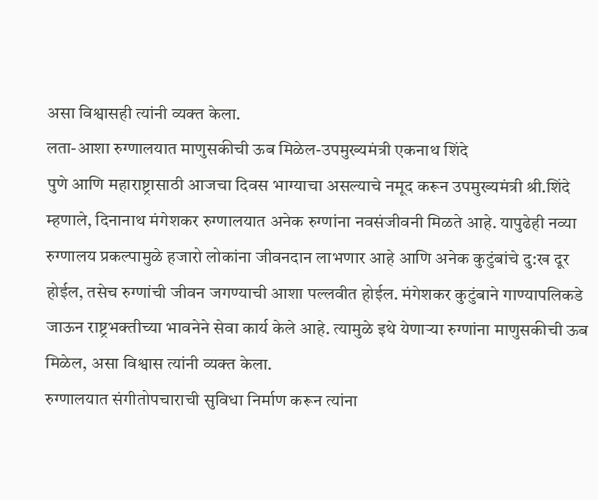असा विश्वासही त्यांनी व्यक्त केला.
लता-आशा रुग्णालयात माणुसकीची ऊब मिळेल-उपमुख्यमंत्री एकनाथ शिंदे
पुणे आणि महाराष्ट्रासाठी आजचा दिवस भाग्याचा असल्याचे नमूद करून उपमुख्यमंत्री श्री.शिंदे म्हणाले, दिनानाथ मंगेशकर रुग्णालयात अनेक रुग्णांना नवसंजीवनी मिळते आहे. यापुढेही नव्या रुग्णालय प्रकल्पामुळे हजारो लोकांना जीवनदान लाभणार आहे आणि अनेक कुटुंबांचे दु:ख दूर होईल, तसेच रुग्णांची जीवन जगण्याची आशा पल्लवीत होईल. मंगेशकर कुटुंबाने गाण्यापलिकडे जाऊन राष्ट्रभक्तीच्या भावनेने सेवा कार्य केले आहे. त्यामुळे इथे येणाऱ्या रुग्णांना माणुसकीची ऊब मिळेल, असा विश्वास त्यांनी व्यक्त केला.
रुग्णालयात संगीतोपचाराची सुविधा निर्माण करून त्यांना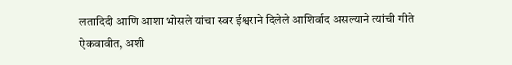लतादिदी आणि आशा भोसले यांचा स्वर ईश्वराने दिलेले आशिर्वाद असल्याने त्यांची गीते ऐकवावीत, अशी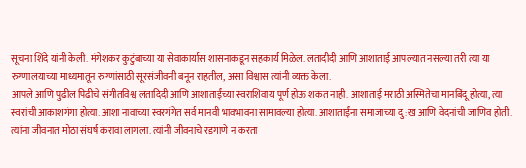सूचना शिंदे यांनी केली. मंगेशकर कुटुंबाच्या या सेवाकार्यास शासनाकडून सहकार्य मिळेल. लतादीदी आणि आशाताई आपल्यात नसल्या तरी त्या या रुग्णालयाच्या माध्यमातून रुग्णांसाठी सूरसंजीवनी बनून राहतील, असा विश्वास त्यांनी व्यक्त केला.
आपले आणि पुढील पिढीचे संगीतविश्व लतादिदी आणि आशाताईंच्या स्वराशिवाय पूर्ण होऊ शकत नाही. आशाताई मराठी अस्मितेचा मानबिंदू होत्या, त्या स्वरांची आकाशगंगा होत्या. आशा नावाच्या स्वरगंगेत सर्व मानवी भावभावना सामावल्या होत्या. आशाताईंना समाजाच्या दु:ख आणि वेदनांची जाणिव होती. त्यांना जीवनात मोठा संघर्ष करावा लागला. त्यांनी जीवनाचे रडगाणे न करता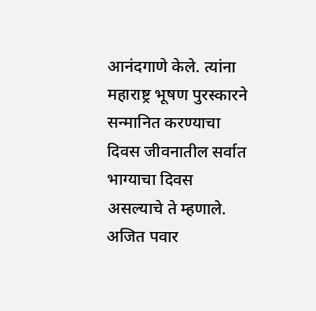आनंदगाणे केले. त्यांना महाराष्ट्र भूषण पुरस्कारने सन्मानित करण्याचा दिवस जीवनातील सर्वात भाग्याचा दिवस असल्याचे ते म्हणाले. अजित पवार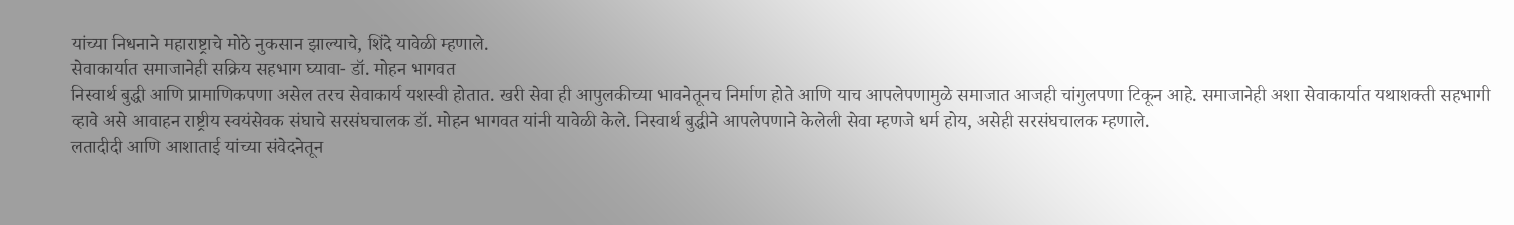यांच्या निधनाने महाराष्ट्राचे मोठे नुकसान झाल्याचे, शिंदे यावेळी म्हणाले.
सेवाकार्यात समाजानेही सक्रिय सहभाग घ्यावा- डॉ. मोहन भागवत
निस्वार्थ बुद्धी आणि प्रामाणिकपणा असेल तरच सेवाकार्य यशस्वी होतात. खरी सेवा ही आपुलकीच्या भावनेतूनच निर्माण होते आणि याच आपलेपणामुळे समाजात आजही चांगुलपणा टिकून आहे. समाजानेही अशा सेवाकार्यात यथाशक्ती सहभागी व्हावे असे आवाहन राष्ट्रीय स्वयंसेवक संघाचे सरसंघचालक डॉ. मोहन भागवत यांनी यावेळी केले. निस्वार्थ बुद्धीने आपलेपणाने केलेली सेवा म्हणजे धर्म होय, असेही सरसंघचालक म्हणाले.
लतादीदी आणि आशाताई यांच्या संवेदनेतून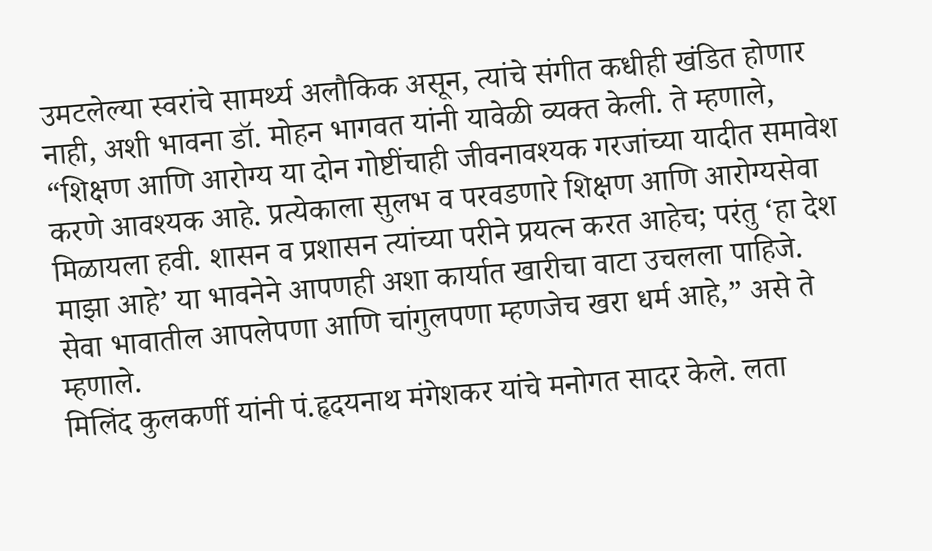उमटलेल्या स्वरांचे सामर्थ्य अलौकिक असून, त्यांचे संगीत कधीही खंडित होणार नाही, अशी भावना डॉ. मोहन भागवत यांनी यावेळी व्यक्त केली. ते म्हणाले, “शिक्षण आणि आरोग्य या दोन गोष्टींचाही जीवनावश्यक गरजांच्या यादीत समावेश करणे आवश्यक आहे. प्रत्येकाला सुलभ व परवडणारे शिक्षण आणि आरोग्यसेवा मिळायला हवी. शासन व प्रशासन त्यांच्या परीने प्रयत्न करत आहेच; परंतु ‘हा देश माझा आहे’ या भावनेने आपणही अशा कार्यात खारीचा वाटा उचलला पाहिजे. सेवा भावातील आपलेपणा आणि चांगुलपणा म्हणजेच खरा धर्म आहे,” असे ते म्हणाले.
मिलिंद कुलकर्णी यांनी पं.हृदयनाथ मंगेशकर यांचे मनोगत सादर केले. लता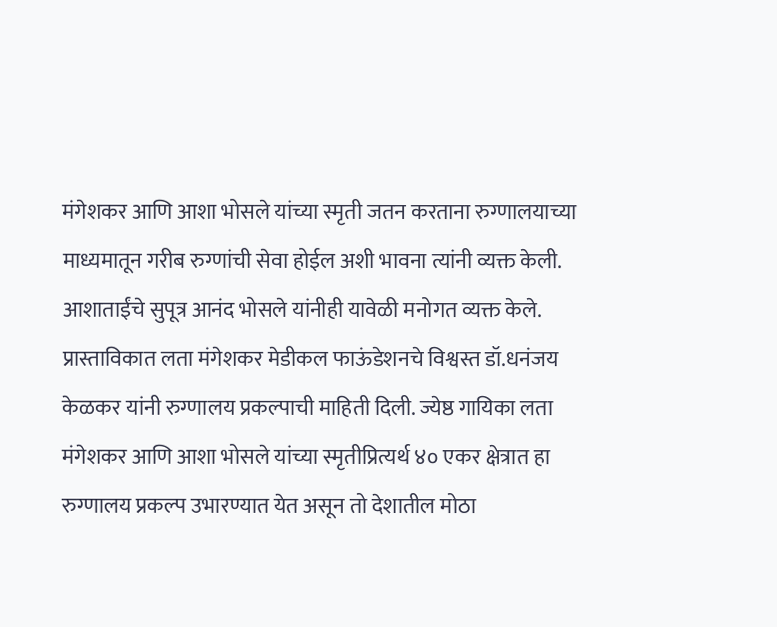मंगेशकर आणि आशा भोसले यांच्या स्मृती जतन करताना रुग्णालयाच्या माध्यमातून गरीब रुग्णांची सेवा होईल अशी भावना त्यांनी व्यक्त केली. आशाताईंचे सुपूत्र आनंद भोसले यांनीही यावेळी मनोगत व्यक्त केले.
प्रास्ताविकात लता मंगेशकर मेडीकल फाऊंडेशनचे विश्वस्त डॉ.धनंजय केळकर यांनी रुग्णालय प्रकल्पाची माहिती दिली. ज्येष्ठ गायिका लता मंगेशकर आणि आशा भोसले यांच्या स्मृतीप्रित्यर्थ ४० एकर क्षेत्रात हा रुग्णालय प्रकल्प उभारण्यात येत असून तो देशातील मोठा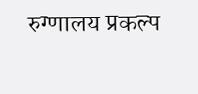रुग्णालय प्रकल्प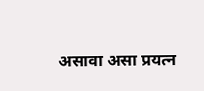असावा असा प्रयत्न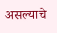असल्याचे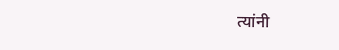त्यांनी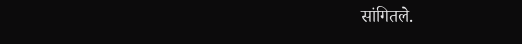सांगितले.